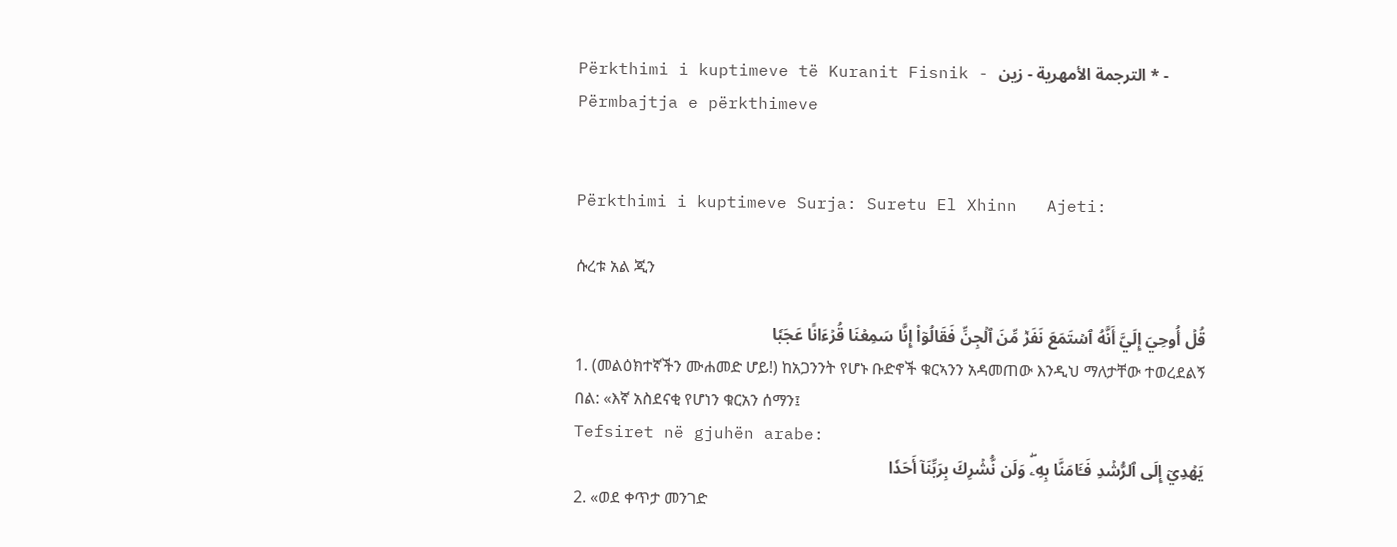Përkthimi i kuptimeve të Kuranit Fisnik - الترجمة الأمهرية - زين * - Përmbajtja e përkthimeve


Përkthimi i kuptimeve Surja: Suretu El Xhinn   Ajeti:

ሱረቱ አል ጂን

قُلۡ أُوحِيَ إِلَيَّ أَنَّهُ ٱسۡتَمَعَ نَفَرٞ مِّنَ ٱلۡجِنِّ فَقَالُوٓاْ إِنَّا سَمِعۡنَا قُرۡءَانًا عَجَبٗا
1. (መልዕክተኛችን ሙሐመድ ሆይ!) ከአጋንንት የሆኑ ቡድኖች ቁርኣንን አዳመጠው እንዲህ ማለታቸው ተወረደልኝ በል: «እኛ አስደናቂ የሆነን ቁርአን ሰማን፤
Tefsiret në gjuhën arabe:
يَهۡدِيٓ إِلَى ٱلرُّشۡدِ فَـَٔامَنَّا بِهِۦۖ وَلَن نُّشۡرِكَ بِرَبِّنَآ أَحَدٗا
2. «ወደ ቀጥታ መንገድ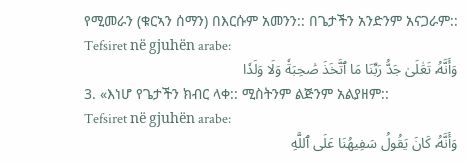የሚመራን (ቁርኣን ሰማን) በእርሱም አመንን:: በጌታችን አንድንም አናጋራም::
Tefsiret në gjuhën arabe:
وَأَنَّهُۥ تَعَٰلَىٰ جَدُّ رَبِّنَا مَا ٱتَّخَذَ صَٰحِبَةٗ وَلَا وَلَدٗا
3. «እነሆ የጌታችን ክብር ላቀ:: ሚስትንም ልጅንም አልያዘም::
Tefsiret në gjuhën arabe:
وَأَنَّهُۥ كَانَ يَقُولُ سَفِيهُنَا عَلَى ٱللَّهِ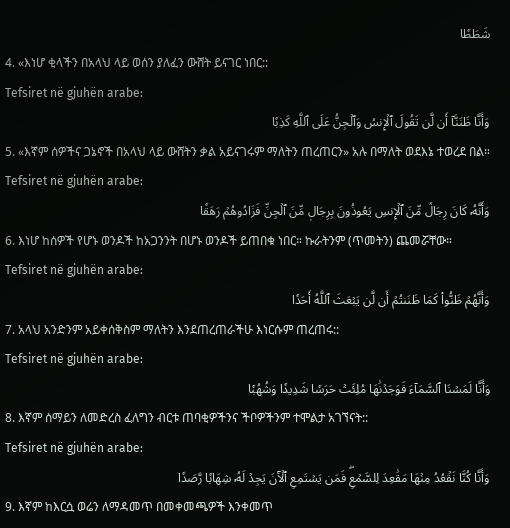شَطَطٗا
4. «እነሆ ቂላችን በአላህ ላይ ወሰን ያለፈን ውሸት ይናገር ነበር::
Tefsiret në gjuhën arabe:
وَأَنَّا ظَنَنَّآ أَن لَّن تَقُولَ ٱلۡإِنسُ وَٱلۡجِنُّ عَلَى ٱللَّهِ كَذِبٗا
5. «እኛም ሰዎችና ጋኔኖች በአላህ ላይ ውሸትን ቃል አይናገሩም ማለትን ጠረጠርን» አሉ በማለት ወደእኔ ተወረደ በል።
Tefsiret në gjuhën arabe:
وَأَنَّهُۥ كَانَ رِجَالٞ مِّنَ ٱلۡإِنسِ يَعُوذُونَ بِرِجَالٖ مِّنَ ٱلۡجِنِّ فَزَادُوهُمۡ رَهَقٗا
6. እነሆ ከሰዎች የሆኑ ወንዶች ከአጋንንት በሆኑ ወንዶች ይጠበቁ ነበር። ኩራትንም (ጥመትን) ጨመሯቸው።
Tefsiret në gjuhën arabe:
وَأَنَّهُمۡ ظَنُّواْ كَمَا ظَنَنتُمۡ أَن لَّن يَبۡعَثَ ٱللَّهُ أَحَدٗا
7. አላህ አንድንም አይቀሰቅስም ማለትን እንደጠረጠራችሁ እነርሱም ጠረጠሩ::
Tefsiret në gjuhën arabe:
وَأَنَّا لَمَسۡنَا ٱلسَّمَآءَ فَوَجَدۡنَٰهَا مُلِئَتۡ حَرَسٗا شَدِيدٗا وَشُهُبٗا
8. እኛም ሰማይን ለመድረስ ፈለግን ብርቱ ጠባቂዎችንና ችቦዎችንም ተሞልታ አገኘናት::
Tefsiret në gjuhën arabe:
وَأَنَّا كُنَّا نَقۡعُدُ مِنۡهَا مَقَٰعِدَ لِلسَّمۡعِۖ فَمَن يَسۡتَمِعِ ٱلۡأٓنَ يَجِدۡ لَهُۥ شِهَابٗا رَّصَدٗا
9. እኛም ከእርሷ ወሬን ለማዳመጥ በመቀመጫዎች እንቀመጥ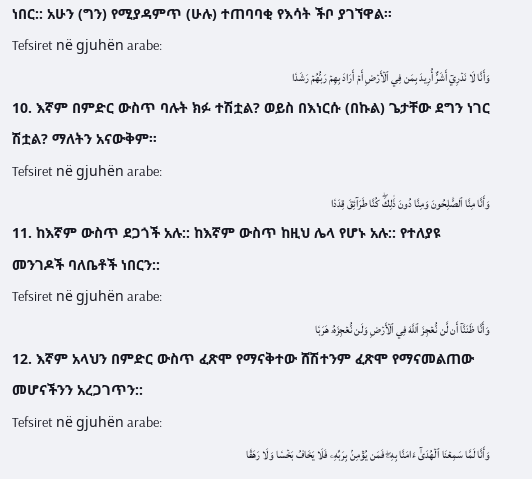ነበር:: አሁን (ግን) የሚያዳምጥ (ሁሉ) ተጠባባቂ የእሳት ችቦ ያገኘዋል።
Tefsiret në gjuhën arabe:
وَأَنَّا لَا نَدۡرِيٓ أَشَرٌّ أُرِيدَ بِمَن فِي ٱلۡأَرۡضِ أَمۡ أَرَادَ بِهِمۡ رَبُّهُمۡ رَشَدٗا
10. እኛም በምድር ውስጥ ባሉት ክፉ ተሽቷል? ወይስ በእነርሱ (በኩል) ጌታቸው ደግን ነገር ሽቷል? ማለትን አናውቅም።
Tefsiret në gjuhën arabe:
وَأَنَّا مِنَّا ٱلصَّٰلِحُونَ وَمِنَّا دُونَ ذَٰلِكَۖ كُنَّا طَرَآئِقَ قِدَدٗا
11. ከእኛም ውስጥ ደጋጎች አሉ:: ከእኛም ውስጥ ከዚህ ሌላ የሆኑ አሉ:: የተለያዩ መንገዶች ባለቤቶች ነበርን::
Tefsiret në gjuhën arabe:
وَأَنَّا ظَنَنَّآ أَن لَّن نُّعۡجِزَ ٱللَّهَ فِي ٱلۡأَرۡضِ وَلَن نُّعۡجِزَهُۥ هَرَبٗا
12. እኛም አላህን በምድር ውስጥ ፈጽሞ የማናቅተው ሸሽተንም ፈጽሞ የማናመልጠው መሆናችንን አረጋገጥን::
Tefsiret në gjuhën arabe:
وَأَنَّا لَمَّا سَمِعۡنَا ٱلۡهُدَىٰٓ ءَامَنَّا بِهِۦۖ فَمَن يُؤۡمِنۢ بِرَبِّهِۦ فَلَا يَخَافُ بَخۡسٗا وَلَا رَهَقٗا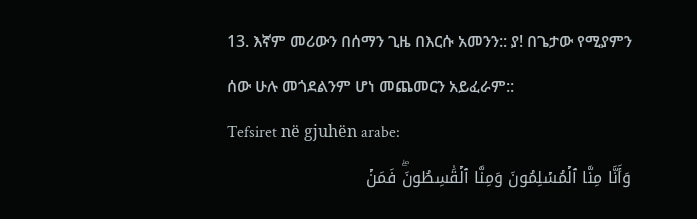13. እኛም መሪውን በሰማን ጊዜ በእርሱ አመንን:: ያ! በጌታው የሚያምን ሰው ሁሉ መጎደልንም ሆነ መጨመርን አይፈራም::
Tefsiret në gjuhën arabe:
وَأَنَّا مِنَّا ٱلۡمُسۡلِمُونَ وَمِنَّا ٱلۡقَٰسِطُونَۖ فَمَنۡ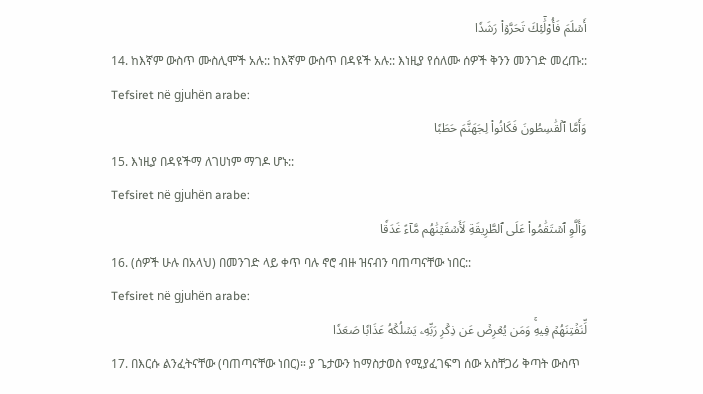أَسۡلَمَ فَأُوْلَٰٓئِكَ تَحَرَّوۡاْ رَشَدٗا
14. ከእኛም ውስጥ ሙስሊሞች አሉ:: ከእኛም ውስጥ በዳዩች አሉ:: እነዚያ የሰለሙ ሰዎች ቅንን መንገድ መረጡ::
Tefsiret në gjuhën arabe:
وَأَمَّا ٱلۡقَٰسِطُونَ فَكَانُواْ لِجَهَنَّمَ حَطَبٗا
15. እነዚያ በዳዩችማ ለገሀነም ማገዶ ሆኑ::
Tefsiret në gjuhën arabe:
وَأَلَّوِ ٱسۡتَقَٰمُواْ عَلَى ٱلطَّرِيقَةِ لَأَسۡقَيۡنَٰهُم مَّآءً غَدَقٗا
16. (ሰዎች ሁሉ በአላህ) በመንገድ ላይ ቀጥ ባሉ ኖሮ ብዙ ዝናብን ባጠጣናቸው ነበር::
Tefsiret në gjuhën arabe:
لِّنَفۡتِنَهُمۡ فِيهِۚ وَمَن يُعۡرِضۡ عَن ذِكۡرِ رَبِّهِۦ يَسۡلُكۡهُ عَذَابٗا صَعَدٗا
17. በእርሱ ልንፈትናቸው (ባጠጣናቸው ነበር)። ያ ጌታውን ከማስታወስ የሚያፈገፍግ ሰው አስቸጋሪ ቅጣት ውስጥ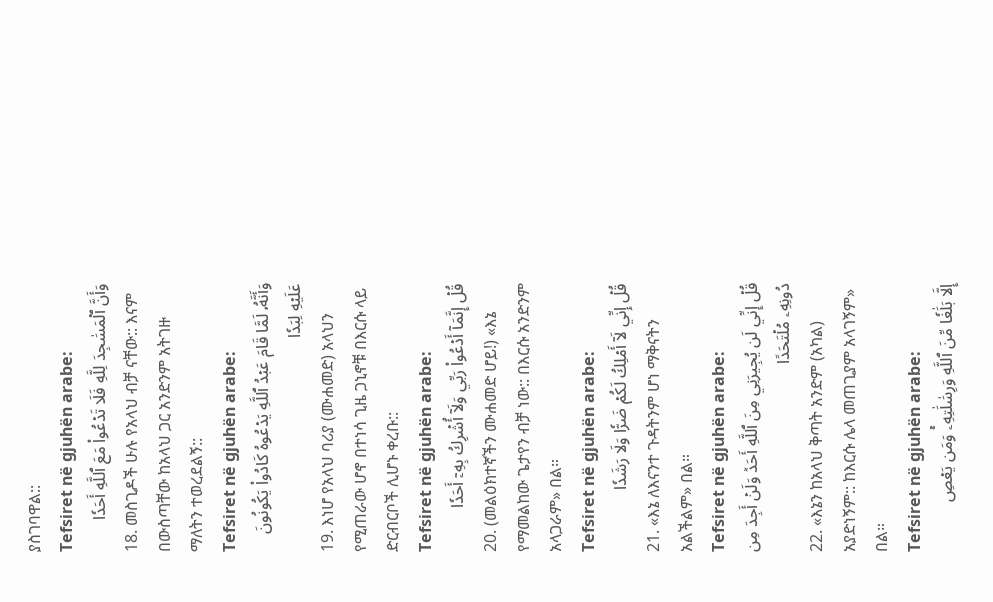ያስገባዋል::
Tefsiret në gjuhën arabe:
وَأَنَّ ٱلۡمَسَٰجِدَ لِلَّهِ فَلَا تَدۡعُواْ مَعَ ٱللَّهِ أَحَدٗا
18. መስጊዶች ሁሉ የአላህ ብቻ ናቸው:: እናም በውስጣቸው ከአላህ ጋር አንድንም አትገዙ ማለትን ተወረደልኝ::
Tefsiret në gjuhën arabe:
وَأَنَّهُۥ لَمَّا قَامَ عَبۡدُ ٱللَّهِ يَدۡعُوهُ كَادُواْ يَكُونُونَ عَلَيۡهِ لِبَدٗا
19. እነሆ የአላህ ባሪያ (ሙሐመድ) አላህን የሚጠራው ሆኖ በተነሳ ጊዜ ጋኒኖቹ በእርሱ ላይ ድርብርቦች ሊሆኑ ቀረቡ::
Tefsiret në gjuhën arabe:
قُلۡ إِنَّمَآ أَدۡعُواْ رَبِّي وَلَآ أُشۡرِكُ بِهِۦٓ أَحَدٗا
20. (መልዕክተኛችን ሙሐመድ ሆይ!) «እኔ የማመልከው ጌታየን ብቻ ነው:: በእርሱ አንድንም አላጋራም» በል።
Tefsiret në gjuhën arabe:
قُلۡ إِنِّي لَآ أَمۡلِكُ لَكُمۡ ضَرّٗا وَلَا رَشَدٗا
21. «እኔ ለእናንተ ጉዳትንም ሆነ ማቅናትን አልችልም» በል።
Tefsiret në gjuhën arabe:
قُلۡ إِنِّي لَن يُجِيرَنِي مِنَ ٱللَّهِ أَحَدٞ وَلَنۡ أَجِدَ مِن دُونِهِۦ مُلۡتَحَدًا
22. «እኔን ከአላህ ቅጣት አንድም (አካል) አያድነኝም:: ከእርሱ ሌላ መጠጊያም አላገኝም» በል።
Tefsiret në gjuhën arabe:
إِلَّا بَلَٰغٗا مِّنَ ٱللَّهِ وَرِسَٰلَٰتِهِۦۚ وَمَن يَعۡصِ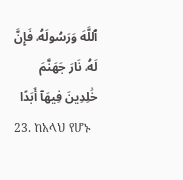ٱللَّهَ وَرَسُولَهُۥ فَإِنَّ لَهُۥ نَارَ جَهَنَّمَ خَٰلِدِينَ فِيهَآ أَبَدًا
23. ከአላህ የሆኑ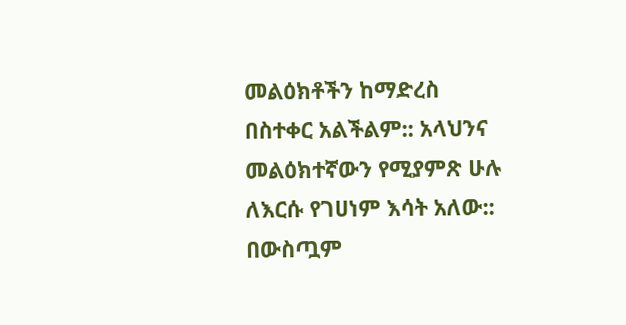መልዕክቶችን ከማድረስ በስተቀር አልችልም:: አላህንና መልዕክተኛውን የሚያምጽ ሁሉ ለእርሱ የገሀነም እሳት አለው:: በውስጧም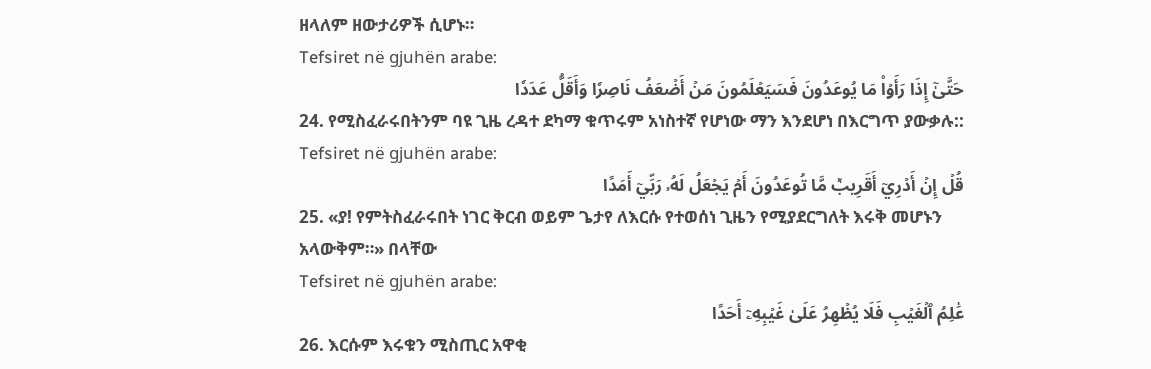ዘላለም ዘውታሪዎች ሲሆኑ።
Tefsiret në gjuhën arabe:
حَتَّىٰٓ إِذَا رَأَوۡاْ مَا يُوعَدُونَ فَسَيَعۡلَمُونَ مَنۡ أَضۡعَفُ نَاصِرٗا وَأَقَلُّ عَدَدٗا
24. የሚስፈራሩበትንም ባዩ ጊዜ ረዳተ ደካማ ቁጥሩም አነስተኛ የሆነው ማን እንደሆነ በእርግጥ ያውቃሉ::
Tefsiret në gjuhën arabe:
قُلۡ إِنۡ أَدۡرِيٓ أَقَرِيبٞ مَّا تُوعَدُونَ أَمۡ يَجۡعَلُ لَهُۥ رَبِّيٓ أَمَدًا
25. «ያ! የምትስፈራሩበት ነገር ቅርብ ወይም ጌታየ ለእርሱ የተወሰነ ጊዜን የሚያደርግለት እሩቅ መሆኑን አላውቅም።» በላቸው
Tefsiret në gjuhën arabe:
عَٰلِمُ ٱلۡغَيۡبِ فَلَا يُظۡهِرُ عَلَىٰ غَيۡبِهِۦٓ أَحَدًا
26. እርሱም እሩቁን ሚስጢር አዋቂ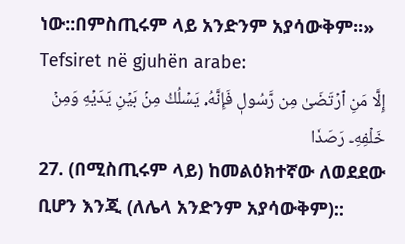ነው::በምስጢሩም ላይ አንድንም አያሳውቅም፡፡»
Tefsiret në gjuhën arabe:
إِلَّا مَنِ ٱرۡتَضَىٰ مِن رَّسُولٖ فَإِنَّهُۥ يَسۡلُكُ مِنۢ بَيۡنِ يَدَيۡهِ وَمِنۡ خَلۡفِهِۦ رَصَدٗا
27. (በሚስጢሩም ላይ) ከመልዕክተኛው ለወደደው ቢሆን እንጂ (ለሌላ አንድንም አያሳውቅም)::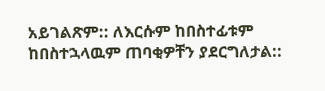አይገልጽም:: ለእርሱም ከበስተፊቱም ከበስተኋላዉም ጠባቂዎቸን ያደርግለታል::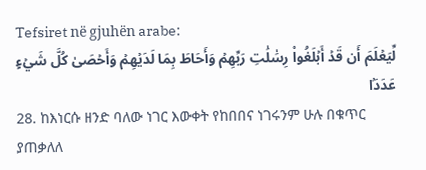Tefsiret në gjuhën arabe:
لِّيَعۡلَمَ أَن قَدۡ أَبۡلَغُواْ رِسَٰلَٰتِ رَبِّهِمۡ وَأَحَاطَ بِمَا لَدَيۡهِمۡ وَأَحۡصَىٰ كُلَّ شَيۡءٍ عَدَدَۢا
28. ከእነርሱ ዘንድ ባለው ነገር እውቀት የከበበና ነገሩንም ሁሉ በቁጥር ያጠቃለለ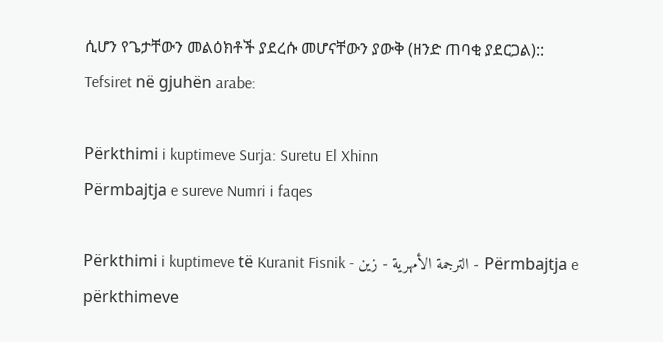ሲሆን የጌታቸውን መልዕክቶች ያደረሱ መሆናቸውን ያውቅ (ዘንድ ጠባቂ ያደርጋል)::
Tefsiret në gjuhën arabe:

Përkthimi i kuptimeve Surja: Suretu El Xhinn
Përmbajtja e sureve Numri i faqes

Përkthimi i kuptimeve të Kuranit Fisnik - الترجمة الأمهرية - زين - Përmbajtja e përkthimeve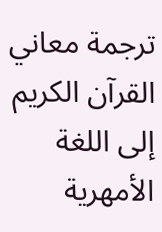ترجمة معاني القرآن الكريم إلى اللغة الأمهرية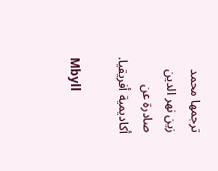ترجمها محمد زين نهر الدين صادرة عن أكاديمية أفريقيا.

Mbyll